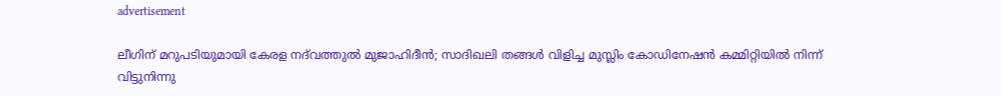advertisement

ലീഗിന് മറുപടിയുമായി കേരള നദ്‍വത്തുൽ മുജാഹിദീൻ; സാദിഖലി തങ്ങള്‍ വിളിച്ച മുസ്ലിം കോഡിനേഷൻ കമ്മിറ്റിയില്‍ നിന്ന് വിട്ടുനിന്നു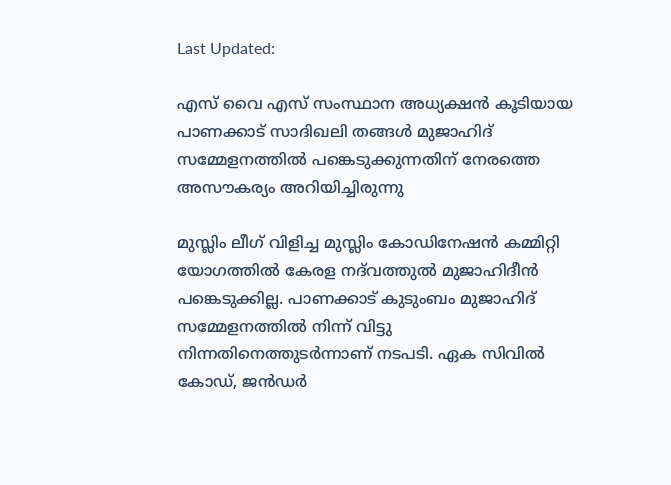Last Updated:

എസ് വൈ എസ് സംസ്ഥാന അധ്യക്ഷന്‍ കൂടിയായ പാണക്കാട് സാദിഖലി തങ്ങള്‍ മുജാഹിദ് സമ്മേളനത്തില്‍ പങ്കെടുക്കുന്നതിന് നേരത്തെ അസൗകര്യം അറിയിച്ചിരുന്നു

മുസ്ലിം ലീഗ് വിളിച്ച മുസ്ലിം കോഡിനേഷൻ കമ്മിറ്റി യോഗത്തിൽ കേരള നദ്‍വത്തുൽ മുജാഹിദീൻ പങ്കെടുക്കില്ല. പാണക്കാട് കുടുംബം മുജാഹിദ് സമ്മേളനത്തില്‍ നിന്ന് വിട്ടു നിന്നതിനെത്തുടര്‍ന്നാണ് നടപടി. ഏക സിവിൽ കോഡ്, ജൻഡർ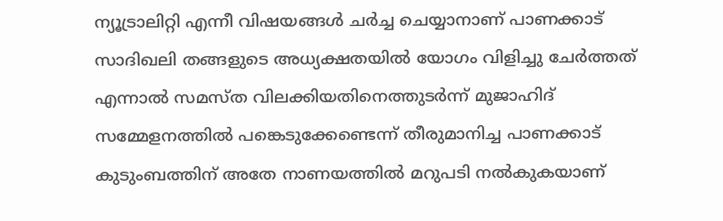ന്യൂട്രാലിറ്റി എന്നീ വിഷയങ്ങൾ ചർച്ച ചെയ്യാനാണ് പാണക്കാട് സാദിഖലി തങ്ങളുടെ അധ്യക്ഷതയില്‍ യോഗം വിളിച്ചു ചേർത്തത് എന്നാല്‍ സമസ്ത വിലക്കിയതിനെത്തുടര്‍ന്ന് മുജാഹിദ് സമ്മേളനത്തില്‍ പങ്കെടുക്കേണ്ടെന്ന് തീരുമാനിച്ച പാണക്കാട് കുടുംബത്തിന് അതേ നാണയത്തില്‍ മറുപടി നല്‍കുകയാണ്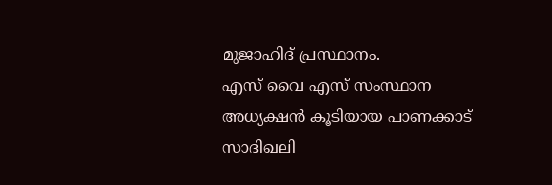മുജാഹിദ് പ്രസ്ഥാനം.
എസ് വൈ എസ് സംസ്ഥാന അധ്യക്ഷന്‍ കൂടിയായ പാണക്കാട് സാദിഖലി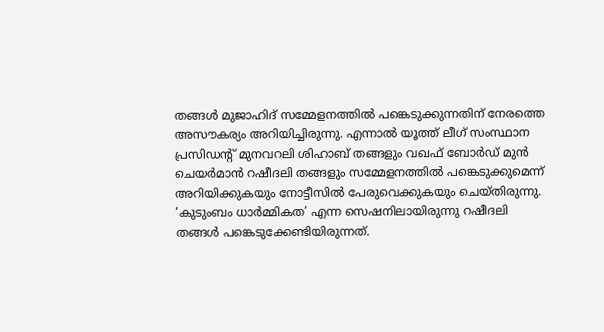തങ്ങള്‍ മുജാഹിദ് സമ്മേളനത്തില്‍ പങ്കെടുക്കുന്നതിന് നേരത്തെ അസൗകര്യം അറിയിച്ചിരുന്നു. എന്നാൽ യൂത്ത് ലീഗ് സംസ്ഥാന പ്രസിഡന്റ് മുനവറലി ശിഹാബ് തങ്ങളും വഖഫ് ബോർഡ് മുൻ ചെയർമാൻ റഷീദലി തങ്ങളും സമ്മേളനത്തിൽ പങ്കെടുക്കുമെന്ന് അറിയിക്കുകയും നോട്ടീസിൽ പേരുവെക്കുകയും ചെയ്തിരുന്നു.
‘കുടുംബം ധാർമ്മികത’ എന്ന സെഷനിലായിരുന്നു റഷീദലി തങ്ങൾ പങ്കെടുക്കേണ്ടിയിരുന്നത്.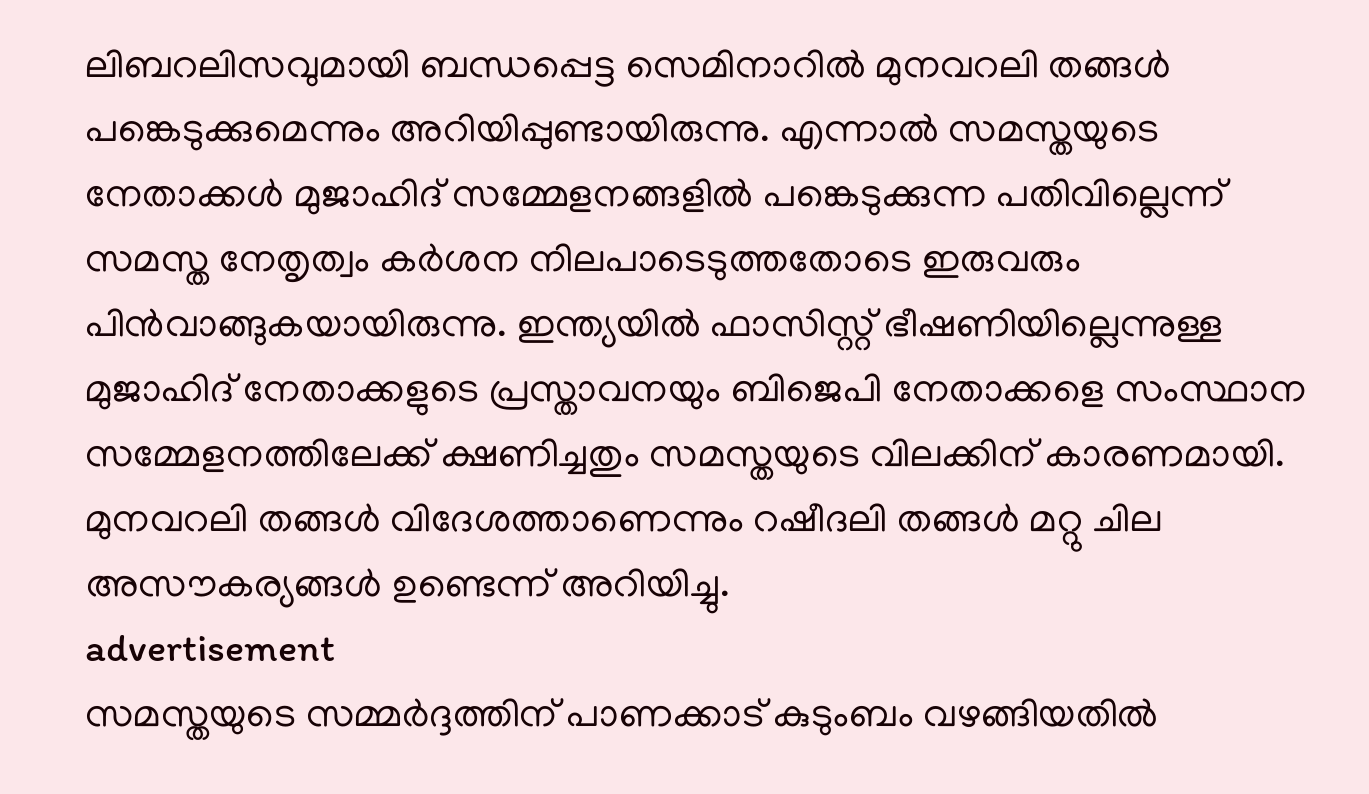ലിബറലിസവുമായി ബന്ധപ്പെട്ട സെമിനാറിൽ മുനവറലി തങ്ങൾ പങ്കെടുക്കുമെന്നും അറിയിപ്പുണ്ടായിരുന്നു. എന്നാല്‍ സമസ്തയുടെ നേതാക്കള്‍ മുജാഹിദ് സമ്മേളനങ്ങളില്‍ പങ്കെടുക്കുന്ന പതിവില്ലെന്ന് സമസ്ത നേതൃത്വം കര്‍ശന നിലപാടെടുത്തതോടെ ഇരുവരും പിന്‍വാങ്ങുകയായിരുന്നു. ഇന്ത്യയില്‍ ഫാസിസ്റ്റ് ഭീഷണിയില്ലെന്നുള്ള മുജാഹിദ് നേതാക്കളുടെ പ്രസ്താവനയും ബിജെപി നേതാക്കളെ സംസ്ഥാന സമ്മേളനത്തിലേക്ക് ക്ഷണിച്ചതും സമസ്തയുടെ വിലക്കിന് കാരണമായി. മുനവറലി തങ്ങൾ വിദേശത്താണെന്നും റഷീദലി തങ്ങൾ മറ്റു ചില അസൗകര്യങ്ങള്‍ ഉണ്ടെന്ന് അറിയിച്ചു.
advertisement
സമസ്തയുടെ സമ്മര്‍ദ്ദത്തിന് പാണക്കാട് കുടുംബം വഴങ്ങിയതില്‍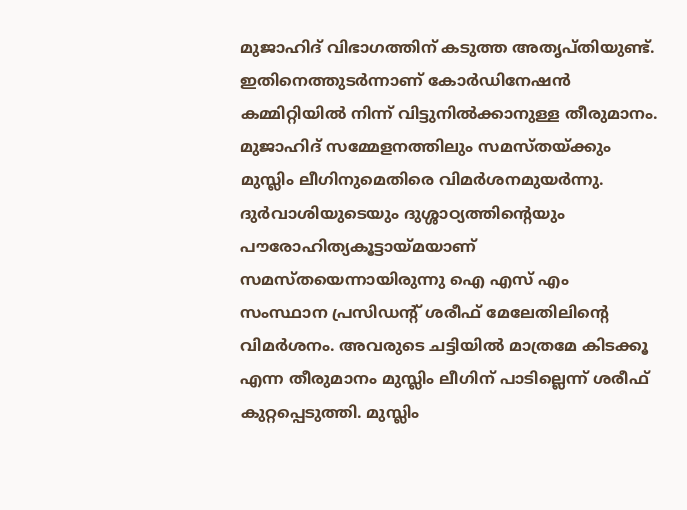മുജാഹിദ് വിഭാഗത്തിന് കടുത്ത അതൃപ്തിയുണ്ട്. ഇതിനെത്തുടര്‍ന്നാണ് കോര്‍ഡിനേഷന്‍ കമ്മിറ്റിയില്‍ നിന്ന് വിട്ടുനില്‍ക്കാനുള്ള തീരുമാനം. മുജാഹിദ് സമ്മേളനത്തിലും സമസ്തയ്ക്കും മുസ്ലിം ലീഗിനുമെതിരെ വിമർശനമുയര്‍ന്നു.
ദുർവാശിയുടെയും ദുശ്ശാഠ്യത്തിന്റെയും പൗരോഹിത്യകൂട്ടായ്മയാണ് സമസ്തയെന്നായിരുന്നു ഐ എസ് എം സംസ്ഥാന പ്രസിഡന്റ് ശരീഫ് മേലേതിലിന്‍റെ വിമര്‍ശനം. അവരുടെ ചട്ടിയിൽ മാത്രമേ കിടക്കൂ എന്ന തീരുമാനം മുസ്ലിം ലീഗിന് പാടില്ലെന്ന് ശരീഫ് കുറ്റപ്പെടുത്തി. മുസ്ലിം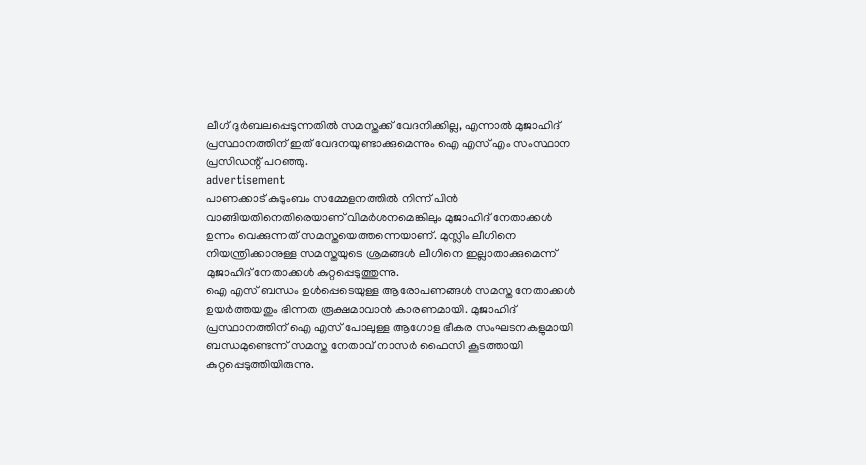ലീഗ് ദുർബലപ്പെടുന്നതിൽ സമസ്തക്ക് വേദനിക്കില്ല, എന്നാല്‍ മുജാഹിദ് പ്രസ്ഥാനത്തിന് ഇത് വേദനയുണ്ടാക്കുമെന്നും ഐ എസ് എം സംസ്ഥാന പ്രസിഡന്റ് പറഞ്ഞു.
advertisement
പാണക്കാട് കുടുംബം സമ്മേളനത്തിൽ നിന്ന് പിൻ വാങ്ങിയതിനെതിരെയാണ് വിമർശനമെങ്കിലും മുജാഹിദ് നേതാക്കള്‍ ഉന്നം വെക്കുന്നത് സമസ്തയെത്തന്നെയാണ്. മുസ്ലിം ലീഗിനെ നിയന്ത്രിക്കാനുള്ള സമസ്തയുടെ ശ്രമങ്ങള്‍ ലീഗിനെ ഇല്ലാതാക്കുമെന്ന് മുജാഹിദ് നേതാക്കള്‍ കുറ്റപ്പെടുത്തുന്നു.
ഐ എസ് ബന്ധം ഉള്‍പ്പെടെയുള്ള ആരോപണങ്ങള്‍ സമസ്ത നേതാക്കള്‍ ഉയര്‍ത്തയതും ഭിന്നത രൂക്ഷമാവാന്‍ കാരണമായി. മുജാഹിദ് പ്രസ്ഥാനത്തിന് ഐ എസ് പോലുള്ള ആഗോള ഭീകര സംഘടനകളുമായി ബന്ധമുണ്ടെന്ന് സമസ്ത നേതാവ് നാസര്‍ ഫൈസി കൂടത്തായി കുറ്റപ്പെടുത്തിയിരുന്നു.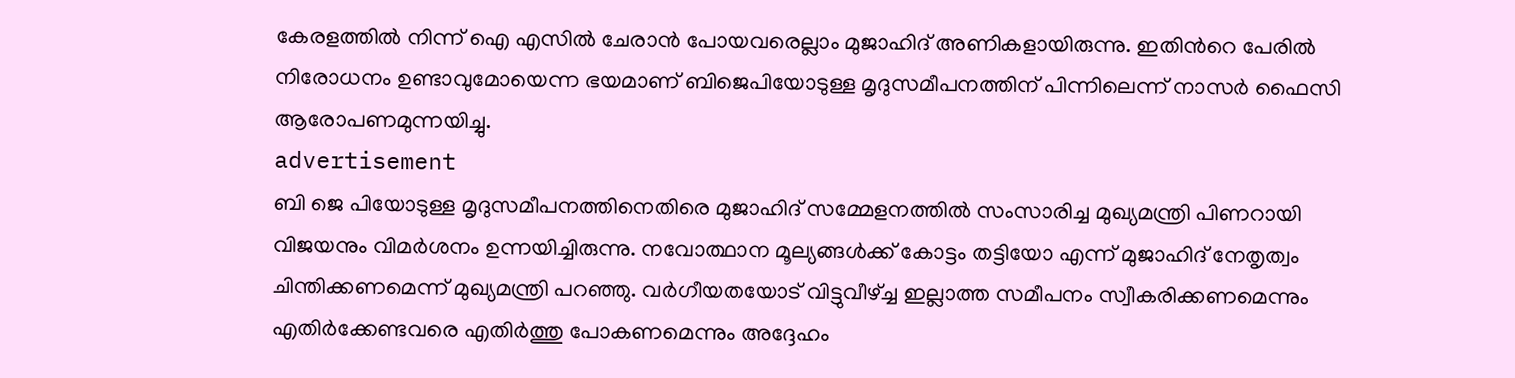കേരളത്തില്‍ നിന്ന് ഐ എസില്‍ ചേരാന്‍ പോയവരെല്ലാം മുജാഹിദ് അണികളായിരുന്നു. ഇതിന്‍റെ പേരില്‍ നിരോധനം ഉണ്ടാവുമോയെന്ന ഭയമാണ് ബിജെപിയോടുള്ള മൃദുസമീപനത്തിന് പിന്നിലെന്ന് നാസര്‍ ഫൈസി ആരോപണമുന്നയിച്ചു.
advertisement
ബി ജെ പിയോടുള്ള മൃദുസമീപനത്തിനെതിരെ മുജാഹിദ് സമ്മേളനത്തിൽ സംസാരിച്ച മുഖ്യമന്ത്രി പിണറായി വിജയനും വിമർശനം ഉന്നയിച്ചിരുന്നു. നവോത്ഥാന മൂല്യങ്ങൾക്ക് കോട്ടം തട്ടിയോ എന്ന് മുജാഹിദ് നേതൃത്വം ചിന്തിക്കണമെന്ന് മുഖ്യമന്ത്രി പറഞ്ഞു. വർഗീയതയോട് വിട്ടുവീഴ്ച്ച ഇല്ലാത്ത സമീപനം സ്വീകരിക്കണമെന്നും എതിർക്കേണ്ടവരെ എതിർത്തു പോകണമെന്നും അദ്ദേഹം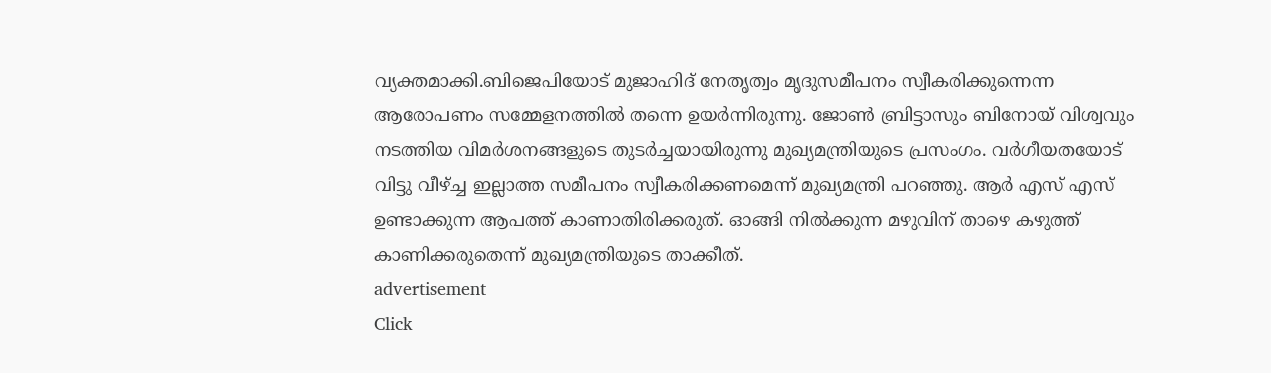വ്യക്തമാക്കി.ബിജെപിയോട് മുജാഹിദ് നേതൃത്വം മൃദുസമീപനം സ്വീകരിക്കുന്നെന്ന ആരോപണം സമ്മേളനത്തില്‍ തന്നെ ഉയര്‍ന്നിരുന്നു. ജോണ്‍ ബ്രിട്ടാസും ബിനോയ് വിശ്വവും നടത്തിയ വിമര്‍ശനങ്ങളുടെ തുടര്‍ച്ചയായിരുന്നു മുഖ്യമന്ത്രിയുടെ പ്രസംഗം. വർഗീയതയോട് വിട്ടു വീഴ്ച്ച ഇല്ലാത്ത സമീപനം സ്വീകരിക്കണമെന്ന് മുഖ്യമന്ത്രി പറഞ്ഞു. ആർ എസ് എസ് ഉണ്ടാക്കുന്ന ആപത്ത് കാണാതിരിക്കരുത്. ഓങ്ങി നിൽക്കുന്ന മഴുവിന് താഴെ കഴുത്ത് കാണിക്കരുതെന്ന് മുഖ്യമന്ത്രിയുടെ താക്കീത്.
advertisement
Click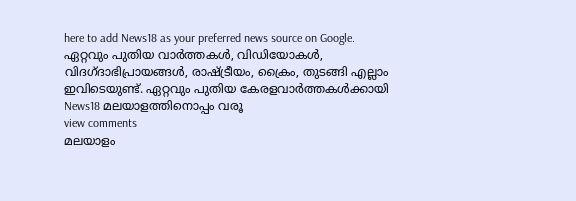here to add News18 as your preferred news source on Google.
ഏറ്റവും പുതിയ വാർത്തകൾ, വിഡിയോകൾ, വിദഗ്ദാഭിപ്രായങ്ങൾ, രാഷ്ട്രീയം, ക്രൈം, തുടങ്ങി എല്ലാം ഇവിടെയുണ്ട്. ഏറ്റവും പുതിയ കേരളവാർത്തകൾക്കായി News18 മലയാളത്തിനൊപ്പം വരൂ
view comments
മലയാളം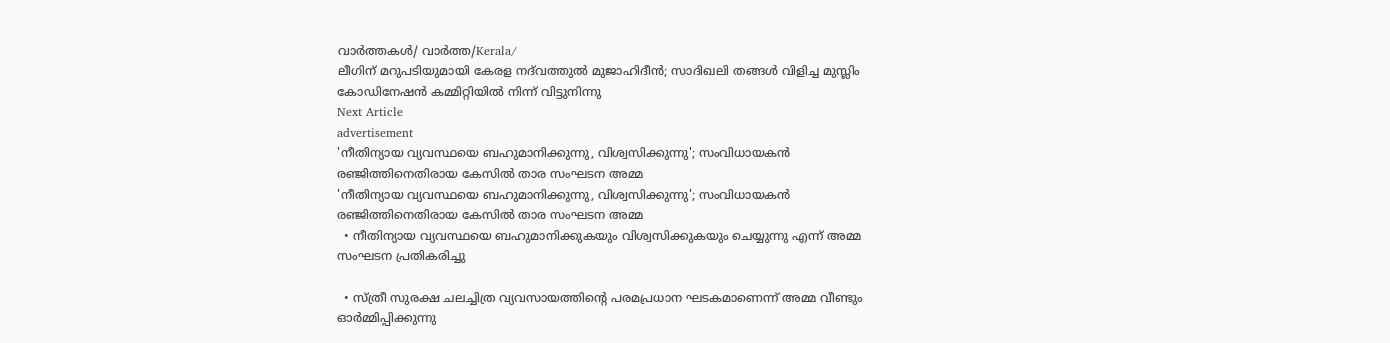വാർത്തകൾ/ വാർത്ത/Kerala/
ലീഗിന് മറുപടിയുമായി കേരള നദ്‍വത്തുൽ മുജാഹിദീൻ; സാദിഖലി തങ്ങള്‍ വിളിച്ച മുസ്ലിം കോഡിനേഷൻ കമ്മിറ്റിയില്‍ നിന്ന് വിട്ടുനിന്നു
Next Article
advertisement
'നീതിന്യായ വ്യവസ്ഥയെ ബഹുമാനിക്കുന്നു, വിശ്വസിക്കുന്നു'; സംവിധായകൻ രഞ്ജിത്തിനെതിരായ കേസിൽ താര സംഘടന അമ്മ
'നീതിന്യായ വ്യവസ്ഥയെ ബഹുമാനിക്കുന്നു, വിശ്വസിക്കുന്നു'; സംവിധായകൻ രഞ്ജിത്തിനെതിരായ കേസിൽ താര സംഘടന അമ്മ
  • നീതിന്യായ വ്യവസ്ഥയെ ബഹുമാനിക്കുകയും വിശ്വസിക്കുകയും ചെയ്യുന്നു എന്ന് അമ്മ സംഘടന പ്രതികരിച്ചു

  • സ്ത്രീ സുരക്ഷ ചലച്ചിത്ര വ്യവസായത്തിന്റെ പരമപ്രധാന ഘടകമാണെന്ന് അമ്മ വീണ്ടും ഓർമ്മിപ്പിക്കുന്നു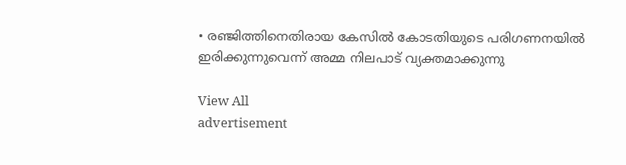• രഞ്ജിത്തിനെതിരായ കേസിൽ കോടതിയുടെ പരിഗണനയിൽ ഇരിക്കുന്നുവെന്ന് അമ്മ നിലപാട് വ്യക്തമാക്കുന്നു

View All
advertisement